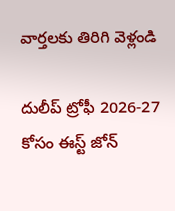వార్తలకు తిరిగి వెళ్లండి

దులీప్ ట్రోఫీ 2026-27 కోసం ఈస్ట్ జోన్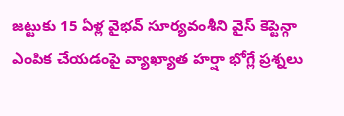జట్టుకు 15 ఏళ్ల వైభవ్ సూర్యవంశీని వైస్ కెప్టెన్గా ఎంపిక చేయడంపై వ్యాఖ్యాత హర్షా భోగ్లే ప్రశ్నలు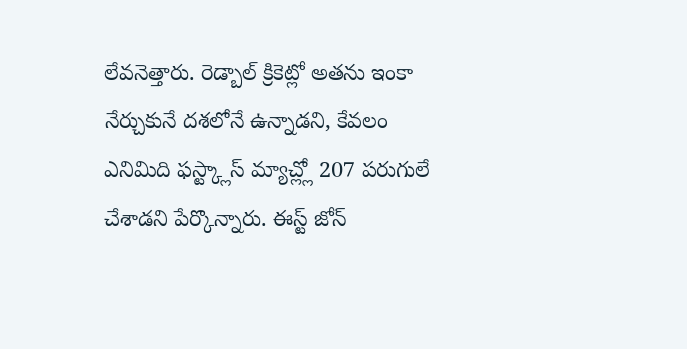లేవనెత్తారు. రెడ్బాల్ క్రికెట్లో అతను ఇంకా నేర్చుకునే దశలోనే ఉన్నాడని, కేవలం ఎనిమిది ఫస్ట్క్లాస్ మ్యాచ్ల్లో 207 పరుగులే చేశాడని పేర్కొన్నారు. ఈస్ట్ జోన్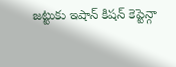జట్టుకు ఇషాన్ కిషన్ కెప్టెన్గా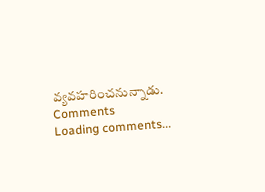వ్యవహరించనున్నాడు.
Comments
Loading comments...